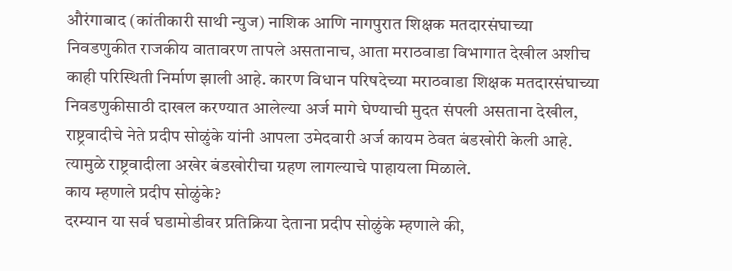औरंगाबाद (कांतीकारी साथी न्युज) नाशिक आणि नागपुरात शिक्षक मतदारसंघाच्या निवडणुकीत राजकीय वातावरण तापले असतानाच, आता मराठवाडा विभागात देखील अशीच काही परिस्थिती निर्माण झाली आहे. कारण विधान परिषदेच्या मराठवाडा शिक्षक मतदारसंघाच्या निवडणुकीसाठी दाखल करण्यात आलेल्या अर्ज मागे घेण्याची मुदत संपली असताना देखील, राष्ट्रवादीचे नेते प्रदीप सोळुंके यांनी आपला उमेदवारी अर्ज कायम ठेवत बंडखोरी केली आहे. त्यामुळे राष्ट्रवादीला अखेर बंडखोरीचा ग्रहण लागल्याचे पाहायला मिळाले.
काय म्हणाले प्रदीप सोळुंके?
दरम्यान या सर्व घडामोडीवर प्रतिक्रिया देताना प्रदीप सोळुंके म्हणाले की,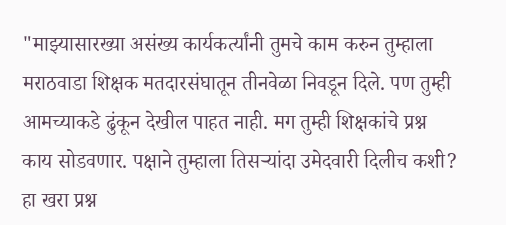"माझ्यासारख्या असंख्य कार्यकर्त्यांनी तुमचे काम करुन तुम्हाला मराठवाडा शिक्षक मतदारसंघातून तीनवेळा निवडून दिले. पण तुम्ही आमच्याकडे ढुंकून देखील पाहत नाही. मग तुम्ही शिक्षकांचे प्रश्न काय सोडवणार. पक्षाने तुम्हाला तिसऱ्यांदा उमेदवारी दिलीच कशी? हा खरा प्रश्न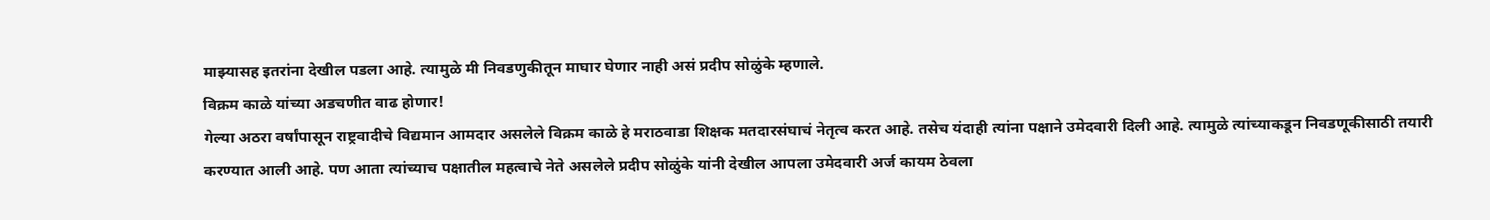माझ्यासह इतरांना देखील पडला आहे. त्यामुळे मी निवडणुकीतून माघार घेणार नाही असं प्रदीप सोळुंके म्हणाले.
विक्रम काळे यांच्या अडचणीत वाढ होणार!
गेल्या अठरा वर्षांपासून राष्ट्रवादीचे विद्यमान आमदार असलेले विक्रम काळे हे मराठवाडा शिक्षक मतदारसंघाचं नेतृत्व करत आहे. तसेच यंदाही त्यांना पक्षाने उमेदवारी दिली आहे. त्यामुळे त्यांच्याकडून निवडणूकीसाठी तयारी करण्यात आली आहे. पण आता त्यांच्याच पक्षातील महत्वाचे नेते असलेले प्रदीप सोळुंके यांनी देखील आपला उमेदवारी अर्ज कायम ठेवला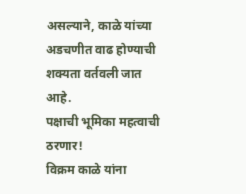असल्याने, काळे यांच्या अडचणीत वाढ होण्याची शक्यता वर्तवली जात आहे.
पक्षाची भूमिका महत्वाची ठरणार!
विक्रम काळे यांना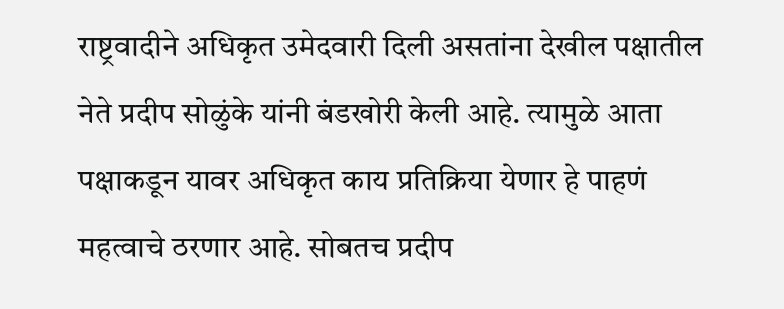राष्ट्रवादीने अधिकृत उमेदवारी दिली असतांना देखील पक्षातील नेते प्रदीप सोळुंके यांनी बंडखोरी केली आहे. त्यामुळे आता पक्षाकडून यावर अधिकृत काय प्रतिक्रिया येणार हे पाहणं महत्वाचे ठरणार आहे. सोबतच प्रदीप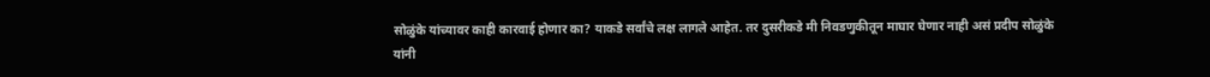सोळुंके यांच्यावर काही कारवाई होणार का? याकडे सर्वांचे लक्ष लागले आहेत. तर दुसरीकडे मी निवडणुकीतून माघार घेणार नाही असं प्रदीप सोळुंके यांनी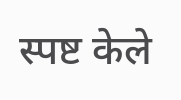स्पष्ट केले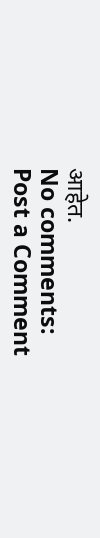आहेत.
No comments:
Post a Comment